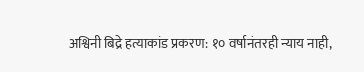अश्विनी बिद्रे हत्याकांड प्रकरण: १० वर्षानंतरही न्याय नाही,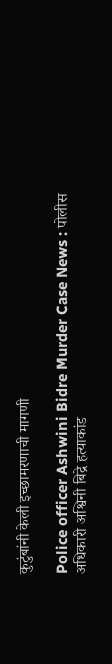कुटुंबांनी केली इच्छामरणाची मागणी

Police officer Ashwini Bidre Murder Case News : पोलीस अधिकारी अश्विनी बिद्रे हत्याकांड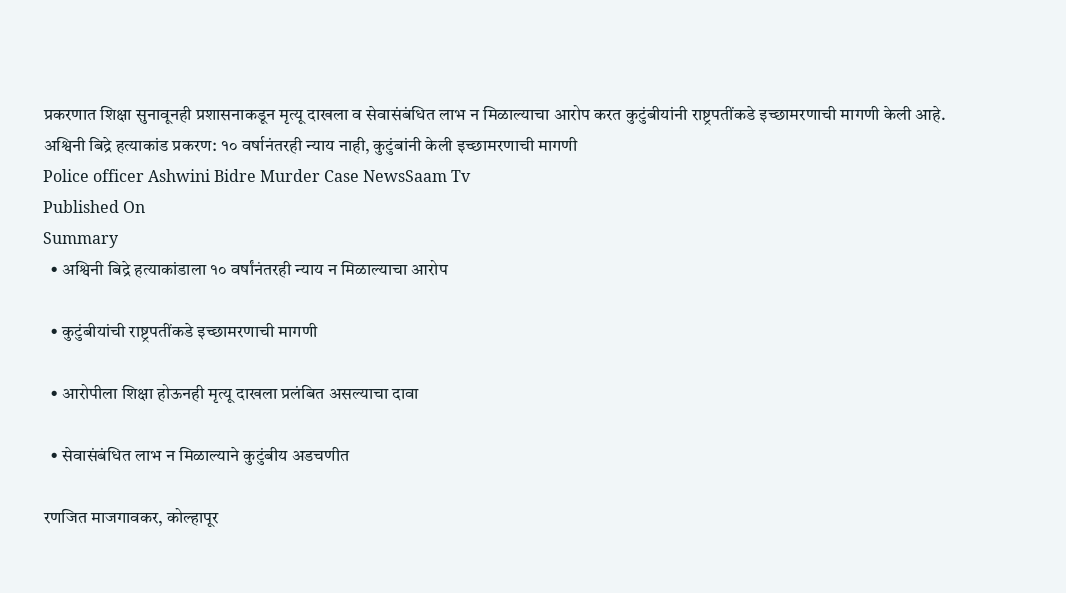प्रकरणात शिक्षा सुनावूनही प्रशासनाकडून मृत्यू दाखला व सेवासंबंधित लाभ न मिळाल्याचा आरोप करत कुटुंबीयांनी राष्ट्रपतींकडे इच्छामरणाची मागणी केली आहे.
अश्विनी बिद्रे हत्याकांड प्रकरण: १० वर्षानंतरही न्याय नाही, कुटुंबांनी केली इच्छामरणाची मागणी
Police officer Ashwini Bidre Murder Case NewsSaam Tv
Published On
Summary
  • अश्विनी बिद्रे हत्याकांडाला १० वर्षांनंतरही न्याय न मिळाल्याचा आरोप

  • कुटुंबीयांची राष्ट्रपतींकडे इच्छामरणाची मागणी

  • आरोपीला शिक्षा होऊनही मृत्यू दाखला प्रलंबित असल्याचा दावा

  • सेवासंबंधित लाभ न मिळाल्याने कुटुंबीय अडचणीत

रणजित माजगावकर, कोल्हापूर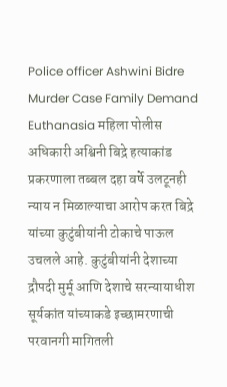Police officer Ashwini Bidre Murder Case Family Demand Euthanasia महिला पोलीस अधिकारी अश्विनी बिद्रे हत्याकांड प्रकरणाला तब्बल दहा वर्षे उलटूनही न्याय न मिळाल्याचा आरोप करत बिद्रे यांच्या कुटुंबीयांनी टोकाचे पाऊल उचलले आहे. कुटुंबीयांनी देशाच्या द्रौपदी मुर्मू आणि देशाचे सरन्यायाधीश सूर्यकांत यांच्याकडे इच्छामरणाची परवानगी मागितली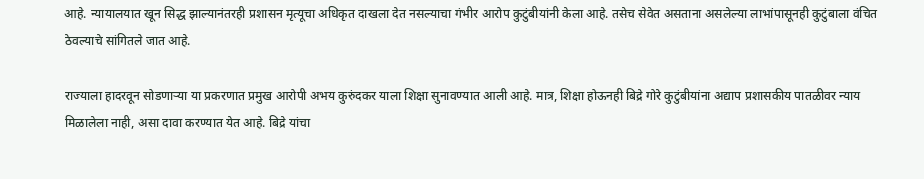आहे. न्यायालयात खून सिद्ध झाल्यानंतरही प्रशासन मृत्यूचा अधिकृत दाखला देत नसल्याचा गंभीर आरोप कुटुंबीयांनी केला आहे. तसेच सेवेत असताना असलेल्या लाभांपासूनही कुटुंबाला वंचित ठेवल्याचे सांगितले जात आहे.

राज्याला हादरवून सोडणाऱ्या या प्रकरणात प्रमुख आरोपी अभय कुरुंदकर याला शिक्षा सुनावण्यात आली आहे. मात्र, शिक्षा होऊनही बिद्रे गोरे कुटुंबीयांना अद्याप प्रशासकीय पातळीवर न्याय मिळालेला नाही, असा दावा करण्यात येत आहे. बिद्रे यांचा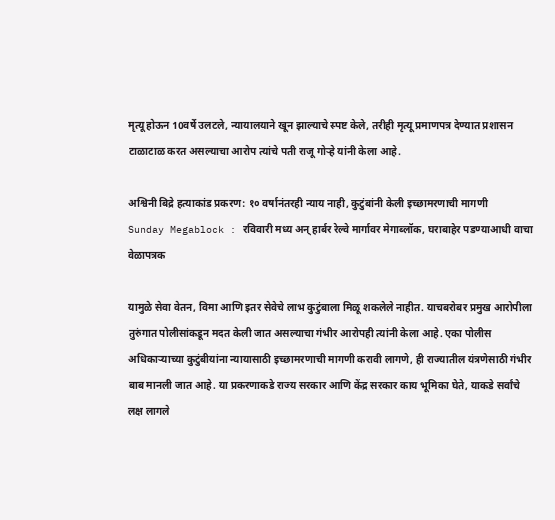मृत्यू होऊन 10वर्षे उलटले, न्यायालयाने खून झाल्याचे स्पष्ट केले, तरीही मृत्यू प्रमाणपत्र देण्यात प्रशासन टाळाटाळ करत असल्याचा आरोप त्यांचे पती राजू गोऱ्हे यांनी केला आहे.

अश्विनी बिद्रे हत्याकांड प्रकरण: १० वर्षानंतरही न्याय नाही, कुटुंबांनी केली इच्छामरणाची मागणी
Sunday Megablock : रविवारी मध्य अन् हार्बर रेल्वे मार्गावर मेगाब्लॉक, घराबाहेर पडण्याआधी वाचा वेळापत्रक

यामुळे सेवा वेतन, विमा आणि इतर सेवेचे लाभ कुटुंबाला मिळू शकलेले नाहीत. याचबरोबर प्रमुख आरोपीला तुरुंगात पोलीसांकडून मदत केली जात असल्याचा गंभीर आरोपही त्यांनी केला आहे. एका पोलीस अधिकाऱ्याच्या कुटुंबीयांना न्यायासाठी इच्छामरणाची मागणी करावी लागणे, ही राज्यातील यंत्रणेसाठी गंभीर बाब मानली जात आहे. या प्रकरणाकडे राज्य सरकार आणि केंद्र सरकार काय भूमिका घेते, याकडे सर्वांचे लक्ष लागले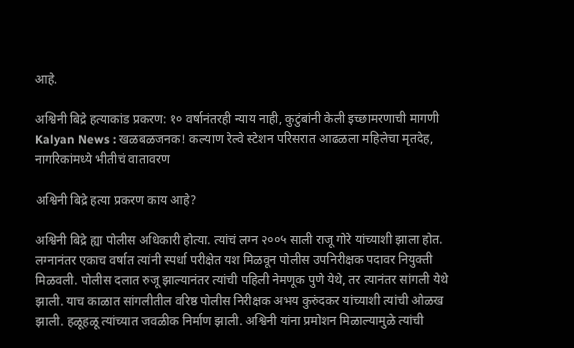आहे.

अश्विनी बिद्रे हत्याकांड प्रकरण: १० वर्षानंतरही न्याय नाही, कुटुंबांनी केली इच्छामरणाची मागणी
Kalyan News : खळबळजनक! कल्याण रेल्वे स्टेशन परिसरात आढळला महिलेचा मृतदेह, नागरिकांमध्ये भीतीचं वातावरण

अश्विनी बिद्रे हत्या प्रकरण काय आहे?

अश्विनी बिद्रे ह्या पोलीस अधिकारी होत्या. त्यांचं लग्न २००५ साली राजू गोरे यांच्याशी झाला होत. लग्नानंतर एकाच वर्षात त्यांनी स्पर्धा परीक्षेत यश मिळवून पोलीस उपनिरीक्षक पदावर नियुक्ती मिळवली. पोलीस दलात रुजू झाल्यानंतर त्यांची पहिली नेमणूक पुणे येथे, तर त्यानंतर सांगली येथे झाली. याच काळात सांगलीतील वरिष्ठ पोलीस निरीक्षक अभय कुरुंदकर यांच्याशी त्यांची ओळख झाली. हळूहळू त्यांच्यात जवळीक निर्माण झाली. अश्विनी यांना प्रमोशन मिळाल्यामुळे त्यांची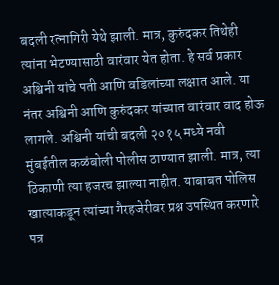बदली रत्नागिरी येथे झाली. मात्र, कुरुंदकर तिथेही त्यांना भेटण्यासाठी वारंवार येत होता. हे सर्व प्रकार अश्विनी यांचे पती आणि वडिलांच्या लक्षात आले. या नंतर अश्विनी आणि कुरुंदकर यांच्यात वारंवार वाद होऊ लागले. अश्विनी यांची बदली २०१५ मध्ये नवी मुंबईतील कळंबोली पोलीस ठाण्यात झाली. मात्र, त्या ठिकाणी त्या हजरच झाल्या नाहीत. याबाबत पोलिस खात्याकडून त्यांच्या गैरहजेरीवर प्रश्न उपस्थित करणारे पत्र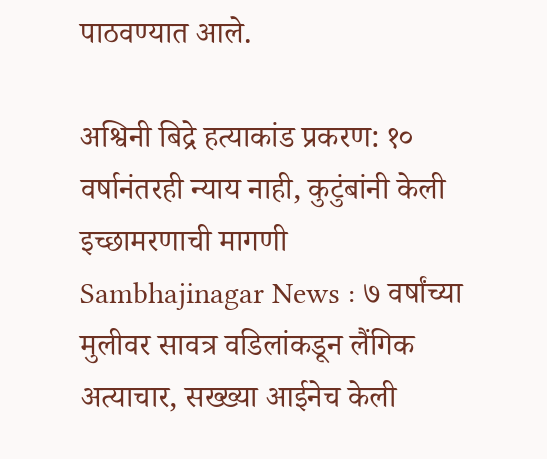पाठवण्यात आले.

अश्विनी बिद्रे हत्याकांड प्रकरण: १० वर्षानंतरही न्याय नाही, कुटुंबांनी केली इच्छामरणाची मागणी
Sambhajinagar News : ७ वर्षांच्या मुलीवर सावत्र वडिलांकडून लैंगिक अत्याचार, सख्ख्या आईनेच केली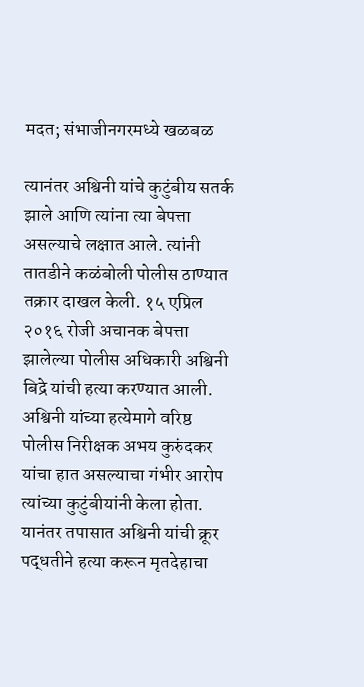मदत; संभाजीनगरमध्ये खळबळ

त्यानंतर अश्विनी यांचे कुटुंबीय सतर्क झाले आणि त्यांना त्या बेपत्ता असल्याचे लक्षात आले. त्यांनी तातडीने कळंबोली पोलीस ठाण्यात तक्रार दाखल केली. १५ एप्रिल २०१६ रोजी अचानक बेपत्ता झालेल्या पोलीस अधिकारी अश्विनी बिद्रे यांची हत्या करण्यात आली. अश्विनी यांच्या हत्येमागे वरिष्ठ पोलीस निरीक्षक अभय कुरुंदकर यांचा हात असल्याचा गंभीर आरोप त्यांच्या कुटुंबीयांनी केला होता. यानंतर तपासात अश्विनी यांची क्रूर पद्धतीने हत्या करून मृतदेहाचा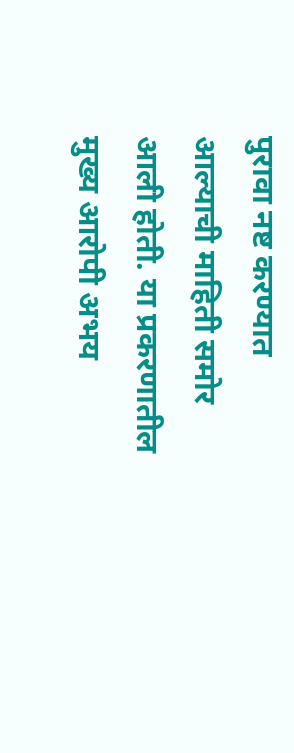पुरावा नष्ट करण्यात आल्याची माहिती समोर आली होती. या प्रकरणातील मुख्य आरोपी अभय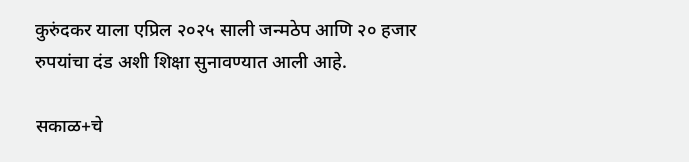कुरुंदकर याला एप्रिल २०२५ साली जन्मठेप आणि २० हजार रुपयांचा दंड अशी शिक्षा सुनावण्यात आली आहे.

सकाळ+चे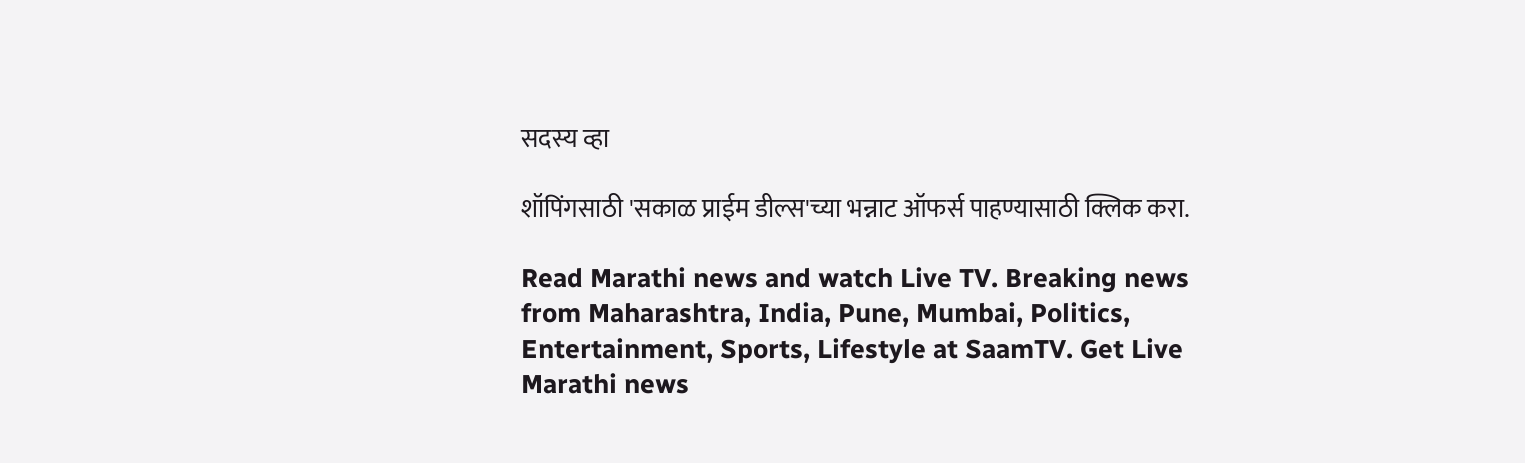सदस्य व्हा

शॉपिंगसाठी 'सकाळ प्राईम डील्स'च्या भन्नाट ऑफर्स पाहण्यासाठी क्लिक करा.

Read Marathi news and watch Live TV. Breaking news from Maharashtra, India, Pune, Mumbai, Politics, Entertainment, Sports, Lifestyle at SaamTV. Get Live Marathi news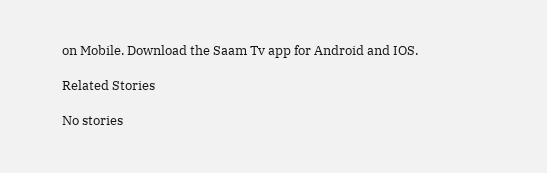on Mobile. Download the Saam Tv app for Android and IOS.

Related Stories

No stories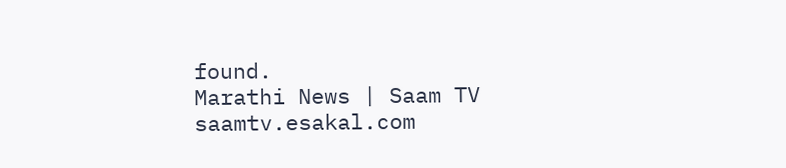found.
Marathi News | Saam TV
saamtv.esakal.com